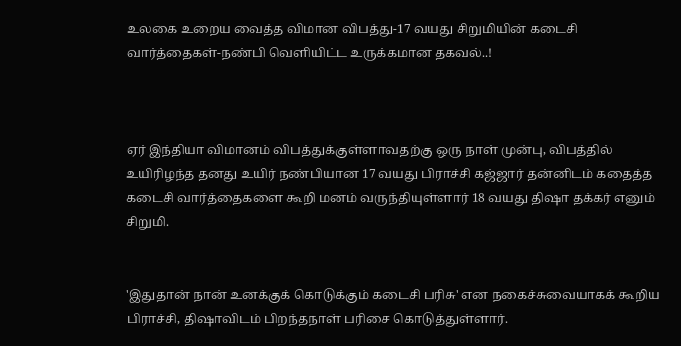உலகை உறைய வைத்த விமான விபத்து-17 வயது சிறுமியின் கடைசி வார்த்தைகள்-நண்பி வெளியிட்ட உருக்கமான தகவல்..!



ஏர் இந்தியா விமானம் விபத்துக்குள்ளாவதற்கு ஒரு நாள் முன்பு, விபத்தில் உயிரிழந்த தனது உயிர் நண்பியான 17 வயது பிராச்சி கஜ்ஜார் தன்னிடம் கதைத்த கடைசி வார்த்தைகளை கூறி மனம் வருந்தியுள்ளார் 18 வயது திஷா தக்கர் எனும் சிறுமி.


'இதுதான் நான் உனக்குக் கொடுக்கும் கடைசி பரிசு' என நகைச்சுவையாகக் கூறிய பிராச்சி, திஷாவிடம் பிறந்தநாள் பரிசை கொடுத்துள்ளார்.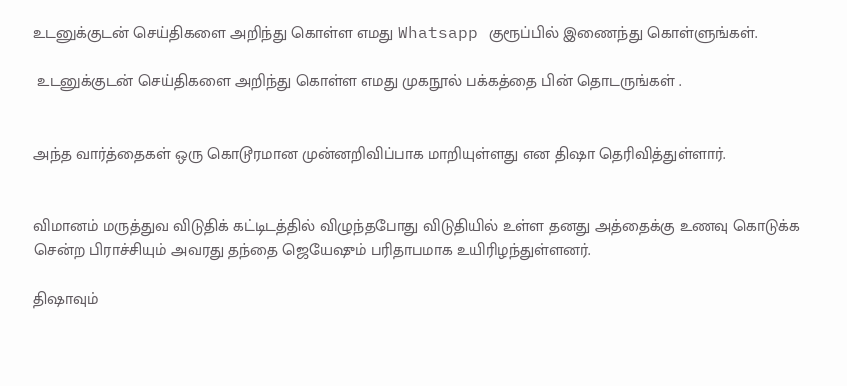உடனுக்குடன் செய்திகளை அறிந்து கொள்ள எமது Whatsapp குரூப்பில் இணைந்து கொள்ளுங்கள்.

 உடனுக்குடன் செய்திகளை அறிந்து கொள்ள எமது முகநூல் பக்கத்தை பின் தொடருங்கள் .


அந்த வார்த்தைகள் ஒரு கொடூரமான முன்னறிவிப்பாக மாறியுள்ளது என திஷா தெரிவித்துள்ளார்.


விமானம் மருத்துவ விடுதிக் கட்டிடத்தில் விழுந்தபோது விடுதியில் உள்ள தனது அத்தைக்கு உணவு கொடுக்க சென்ற பிராச்சியும் அவரது தந்தை ஜெயேஷும் பரிதாபமாக உயிரிழந்துள்ளனர்.

திஷாவும்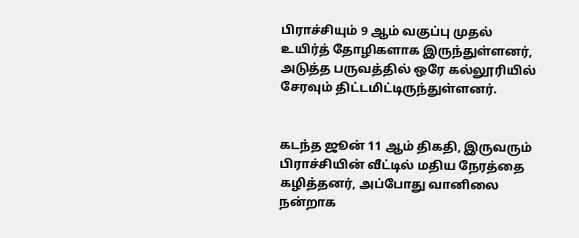பிராச்சியும் 9 ஆம் வகுப்பு முதல் உயிர்த் தோழிகளாக இருந்துள்ளனர், அடுத்த பருவத்தில் ஒரே கல்லூரியில் சேரவும் திட்டமிட்டிருந்துள்ளனர்.


கடந்த ஜூன் 11 ஆம் திகதி, இருவரும் பிராச்சியின் வீட்டில் மதிய நேரத்தை கழித்தனர், அப்போது வானிலை நன்றாக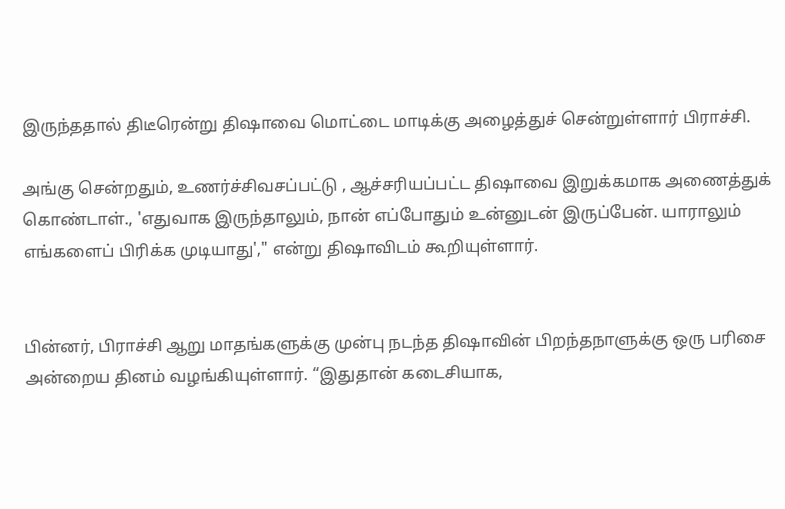இருந்ததால் திடீரென்று திஷாவை மொட்டை மாடிக்கு அழைத்துச் சென்றுள்ளார் பிராச்சி.

அங்கு சென்றதும், உணர்ச்சிவசப்பட்டு , ஆச்சரியப்பட்ட திஷாவை இறுக்கமாக அணைத்துக் கொண்டாள்., 'எதுவாக இருந்தாலும், நான் எப்போதும் உன்னுடன் இருப்பேன். யாராலும் எங்களைப் பிரிக்க முடியாது'," என்று திஷாவிடம் கூறியுள்ளார்.


பின்னர், பிராச்சி ஆறு மாதங்களுக்கு முன்பு நடந்த திஷாவின் பிறந்தநாளுக்கு ஒரு பரிசை அன்றைய தினம் வழங்கியுள்ளார். “இதுதான் கடைசியாக,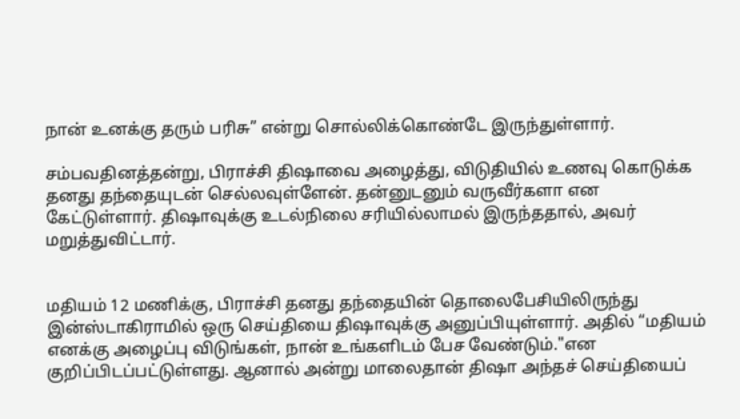நான் உனக்கு தரும் பரிசு” என்று சொல்லிக்கொண்டே இருந்துள்ளார்.

சம்பவதினத்தன்று, பிராச்சி திஷாவை அழைத்து, விடுதியில் உணவு கொடுக்க தனது தந்தையுடன் செல்லவுள்ளேன். தன்னுடனும் வருவீர்களா என கேட்டுள்ளார். திஷாவுக்கு உடல்நிலை சரியில்லாமல் இருந்ததால், அவர் மறுத்துவிட்டார்.


மதியம் 12 மணிக்கு, பிராச்சி தனது தந்தையின் தொலைபேசியிலிருந்து இன்ஸ்டாகிராமில் ஒரு செய்தியை திஷாவுக்கு அனுப்பியுள்ளார். அதில் “மதியம் எனக்கு அழைப்பு விடுங்கள், நான் உங்களிடம் பேச வேண்டும்."என குறிப்பிடப்பட்டுள்ளது. ஆனால் அன்று மாலைதான் திஷா அந்தச் செய்தியைப்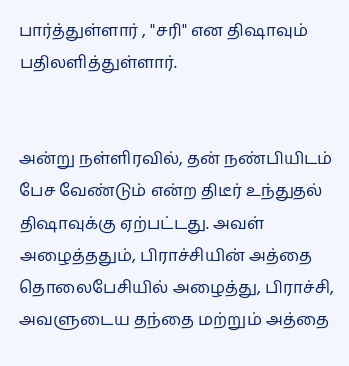பார்த்துள்ளார் , "சரி" என திஷாவும் பதிலளித்துள்ளார்.


அன்று நள்ளிரவில், தன் நண்பியிடம் பேச வேண்டும் என்ற திடீர் உந்துதல் திஷாவுக்கு ஏற்பட்டது. அவள் அழைத்ததும், பிராச்சியின் அத்தை தொலைபேசியில் அழைத்து, பிராச்சி, அவளுடைய தந்தை மற்றும் அத்தை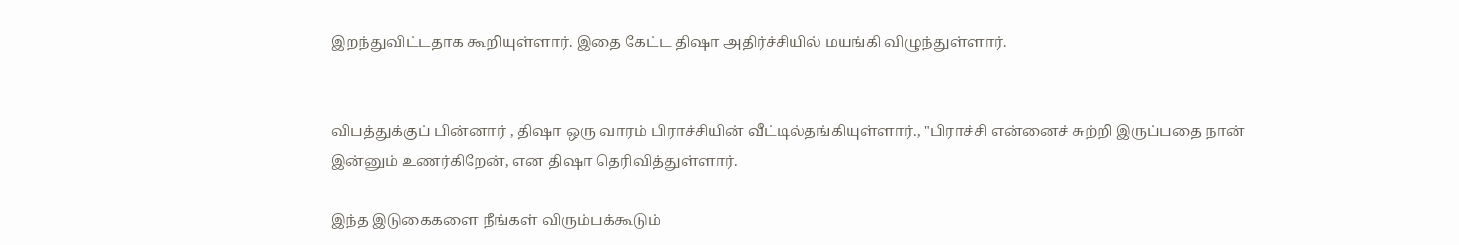இறந்துவிட்டதாக கூறியுள்ளார். இதை கேட்ட திஷா அதிர்ச்சியில் மயங்கி விழுந்துள்ளார்.


விபத்துக்குப் பின்னார் , திஷா ஒரு வாரம் பிராச்சியின் வீட்டில்தங்கியுள்ளார்., "பிராச்சி என்னைச் சுற்றி இருப்பதை நான் இன்னும் உணர்கிறேன், என திஷா தெரிவித்துள்ளார்.

இந்த இடுகைகளை நீங்கள் விரும்பக்கூடும்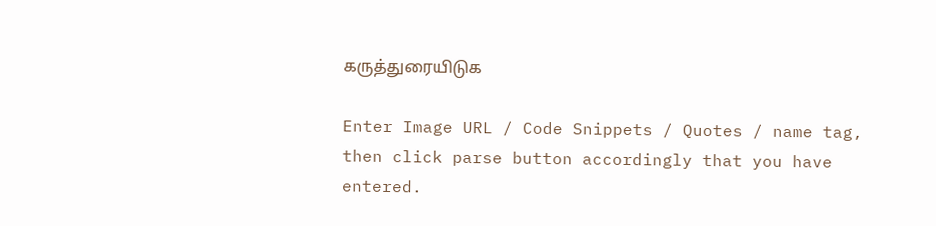கருத்துரையிடுக

Enter Image URL / Code Snippets / Quotes / name tag, then click parse button accordingly that you have entered.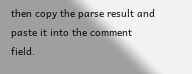then copy the parse result and paste it into the comment field.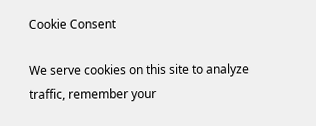Cookie Consent

We serve cookies on this site to analyze traffic, remember your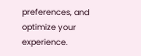preferences, and optimize your experience.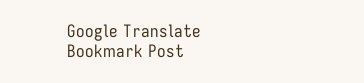Google Translate
Bookmark Post